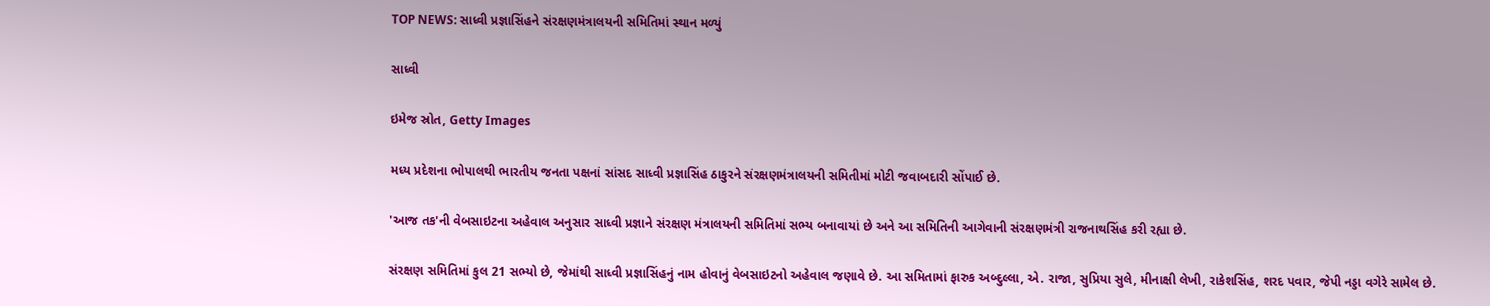TOP NEWS: સાધ્વી પ્રજ્ઞાસિંહને સંરક્ષણમંત્રાલયની સમિતિમાં સ્થાન મળ્યું

સાધ્વી

ઇમેજ સ્રોત, Getty Images

મધ્ય પ્રદેશના ભોપાલથી ભારતીય જનતા પક્ષનાં સાંસદ સાધ્વી પ્રજ્ઞાસિંહ ઠાકુરને સંરક્ષણમંત્રાલયની સમિતીમાં મોટી જવાબદારી સોંપાઈ છે.

'આજ તક'ની વેબસાઇટના અહેવાલ અનુસાર સાધ્વી પ્રજ્ઞાને સંરક્ષણ મંત્રાલયની સમિતિમાં સભ્ય બનાવાયાં છે અને આ સમિતિની આગેવાની સંરક્ષણમંત્રી રાજનાથસિંહ કરી રહ્યા છે.

સંરક્ષણ સમિતિમાં કુલ 21 સભ્યો છે, જેમાંથી સાધ્વી પ્રજ્ઞાસિંહનું નામ હોવાનું વેબસાઇટનો અહેવાલ જણાવે છે. આ સમિતામાં ફારુક અબ્દુલ્લા, એ. રાજા, સુપ્રિયા સુલે, મીનાક્ષી લેખી, રાકેશસિંહ, શરદ પવાર, જેપી નડ્ડા વગેરે સામેલ છે.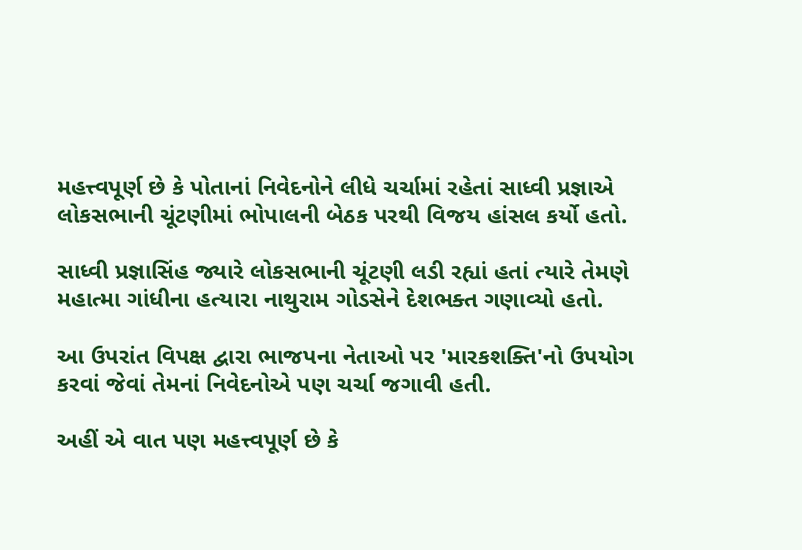મહત્ત્વપૂર્ણ છે કે પોતાનાં નિવેદનોને લીધે ચર્ચામાં રહેતાં સાધ્વી પ્રજ્ઞાએ લોકસભાની ચૂંટણીમાં ભોપાલની બેઠક પરથી વિજય હાંસલ કર્યો હતો.

સાધ્વી પ્રજ્ઞાસિંહ જ્યારે લોકસભાની ચૂંટણી લડી રહ્યાં હતાં ત્યારે તેમણે મહાત્મા ગાંધીના હત્યારા નાથુરામ ગોડસેને દેશભક્ત ગણાવ્યો હતો.

આ ઉપરાંત વિપક્ષ દ્વારા ભાજપના નેતાઓ પર 'મારકશક્તિ'નો ઉપયોગ કરવાં જેવાં તેમનાં નિવેદનોએ પણ ચર્ચા જગાવી હતી.

અહીં એ વાત પણ મહત્ત્વપૂર્ણ છે કે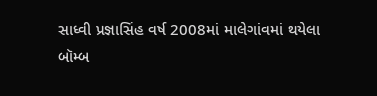સાધ્વી પ્રજ્ઞાસિંહ વર્ષ 2008માં માલેગાંવમાં થયેલા બૉમ્બ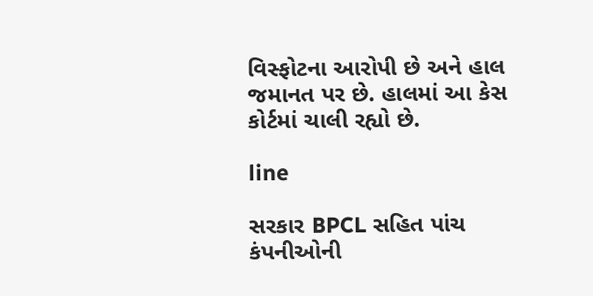વિસ્ફોટના આરોપી છે અને હાલ જમાનત પર છે. હાલમાં આ કેસ કોર્ટમાં ચાલી રહ્યો છે.

line

સરકાર BPCL સહિત પાંચ કંપનીઓની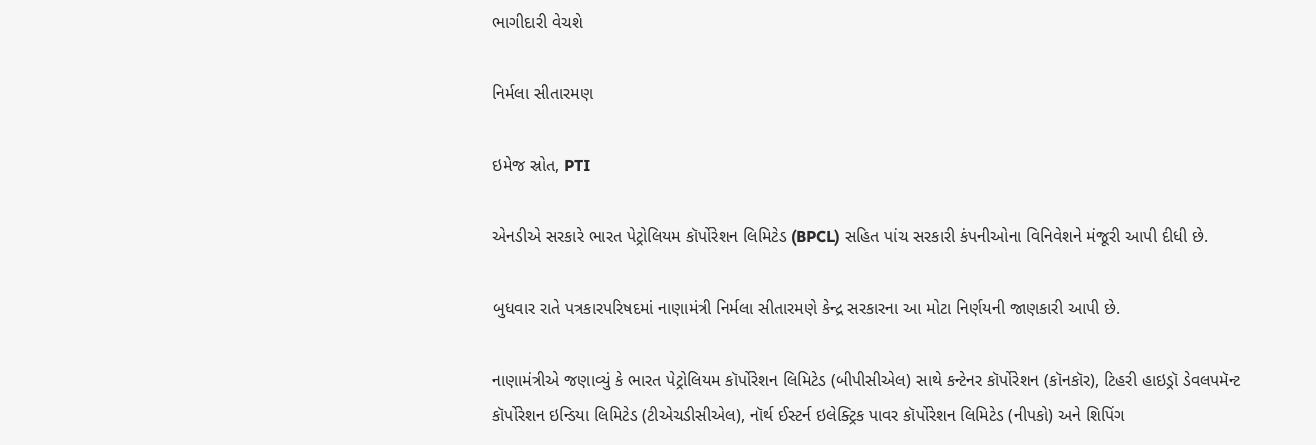ભાગીદારી વેચશે

નિર્મલા સીતારમણ

ઇમેજ સ્રોત, PTI

એનડીએ સરકારે ભારત પેટ્રોલિયમ કૉર્પોરેશન લિમિટેડ (BPCL) સહિત પાંચ સરકારી કંપનીઓના વિનિવેશને મંજૂરી આપી દીધી છે.

બુધવાર રાતે પત્રકારપરિષદમાં નાણામંત્રી નિર્મલા સીતારમણે કેન્દ્ર સરકારના આ મોટા નિર્ણયની જાણકારી આપી છે.

નાણામંત્રીએ જણાવ્યું કે ભારત પેટ્રોલિયમ કૉર્પોરેશન લિમિટેડ (બીપીસીએલ) સાથે કન્ટેનર કૉર્પોરેશન (કૉનકૉર), ટિહરી હાઇડ્રૉ ડેવલપમૅન્ટ કૉર્પોરેશન ઇન્ડિયા લિમિટેડ (ટીએચડીસીએલ), નૉર્થ ઈસ્ટર્ન ઇલેક્ટ્રિક પાવર કૉર્પોરેશન લિમિટેડ (નીપકો) અને શિપિંગ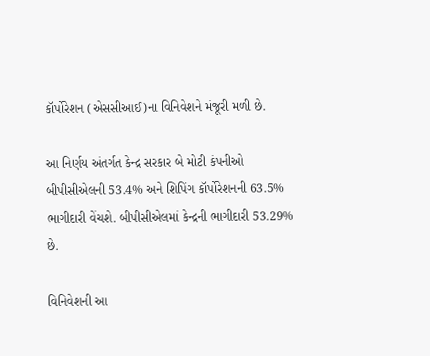કૉર્પોરેશન (એસસીઆઈ)ના વિનિવેશને મંજૂરી મળી છે.

આ નિર્ણય અંતર્ગત કેન્દ્ર સરકાર બે મોટી કંપનીઓ બીપીસીએલની 53.4% અને શિપિંગ કૉર્પોરેશનની 63.5% ભાગીદારી વેંચશે. બીપીસીએલમાં કેન્દ્રની ભાગીદારી 53.29% છે.

વિનિવેશની આ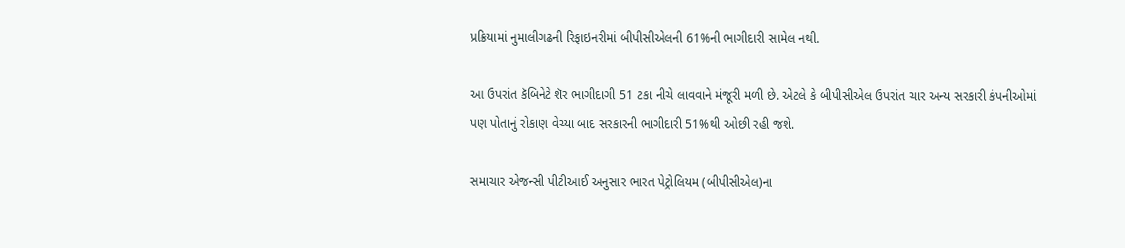પ્રક્રિયામાં નુમાલીગઢની રિફાઇનરીમાં બીપીસીએલની 61%ની ભાગીદારી સામેલ નથી.

આ ઉપરાંત કૅબિનેટે શૅર ભાગીદાગી 51 ટકા નીચે લાવવાને મંજૂરી મળી છે. એટલે કે બીપીસીએલ ઉપરાંત ચાર અન્ય સરકારી કંપનીઓમાં પણ પોતાનું રોકાણ વેચ્યા બાદ સરકારની ભાગીદારી 51%થી ઓછી રહી જશે.

સમાચાર એજન્સી પીટીઆઈ અનુસાર ભારત પેટ્રોલિયમ (બીપીસીએલ)ના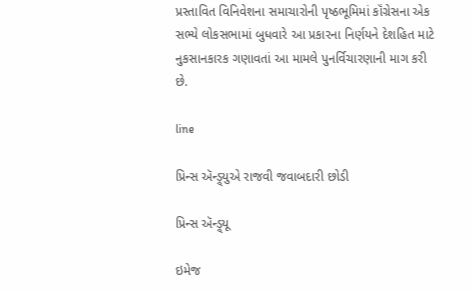પ્રસ્તાવિત વિનિવેશના સમાચારોની પૃષ્ઠભૂમિમાં કૉંગ્રેસના એક સભ્યે લોકસભામાં બુધવારે આ પ્રકારના નિર્ણયને દેશહિત માટે નુકસાનકારક ગણાવતાં આ મામલે પુનર્વિચારણાની માગ કરી છે.

line

પ્રિન્સ ઍન્ડ્ર્યુએ રાજવી જવાબદારી છોડી

પ્રિન્સ ઍન્ડ્ર્યૂ

ઇમેજ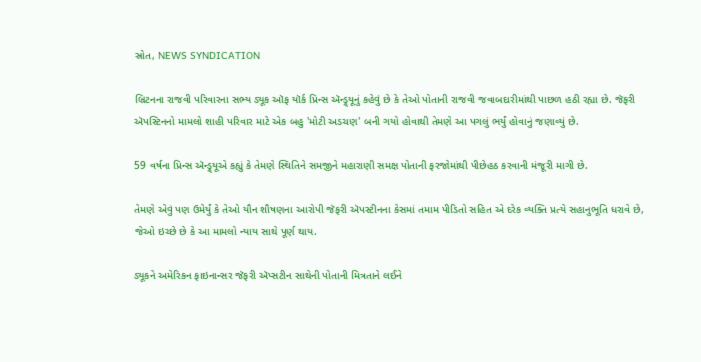સ્રોત, NEWS SYNDICATION

બ્રિટનના રાજવી પરિવારના સભ્ય ડ્યૂક ઑફ યૉર્ક પ્રિન્સ ઍન્ડ્ર્યૂનું કહેવું છે કે તેઓ પોતાની રાજવી જવાબદારીમાંથી પાછળ હઠી રહ્યા છે. જૅફરી ઍપસ્ટિનનો મામલો શાહી પરિવાર માટે એક બહુ 'મોટી અડચણ' બની ગયો હોવાથી તેમણે આ પગલું ભર્યું હોવાનું જણાવ્યું છે.

59 વર્ષના પ્રિન્સ ઍન્ડ્ર્યૂએ કહ્યું કે તેમણે સ્થિતિને સમજીને મહારાણી સમક્ષ પોતાની ફરજોમાંથી પીછેહઠ કરવાની મંજૂરી માગી છે.

તેમણે એવું પણ ઉમેર્યું કે તેઓ યૌન શૌષણના આરોપી જૅફરી ઍપસ્ટીનના કેસમાં તમામ પીડિતો સહિત એ દરેક વ્યક્તિ પ્રત્યે સહાનુભૂતિ ધરાવે છે, જેઓ ઇચ્છે છે કે આ મામલો ન્યાય સાથે પૂર્ણ થાય.

ડ્યૂકને અમેરિકન ફાઇનાન્સર જૅફરી ઍપ્સટીન સાથેની પોતાની મિત્રતાને લઈને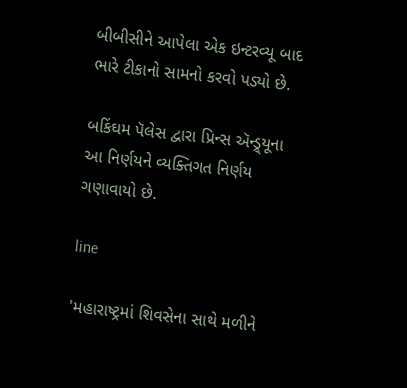બીબીસીને આપેલા એક ઇન્ટરવ્યૂ બાદ ભારે ટીકાનો સામનો કરવો પડ્યો છે.

બકિંઘમ પૅલેસ દ્વારા પ્રિન્સ ઍન્ડ્ર્યૂના આ નિર્ણયને વ્યક્તિગત નિર્ણય ગણાવાયો છે.

line

'મહારાષ્ટ્રમાં શિવસેના સાથે મળીને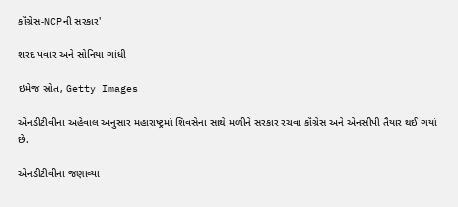કૉંગ્રેસ-NCPની સરકાર'

શરદ પવાર અને સોનિયા ગાંધી

ઇમેજ સ્રોત, Getty Images

એનડીટીવીના અહેવાલ અનુસાર મહારાષ્ટ્રમાં શિવસેના સાથે મળીને સરકાર રચવા કૉંગ્રેસ અને એનસીપી તૈયાર થઈ ગયાં છે.

એનડીટીવીના જણાવ્યા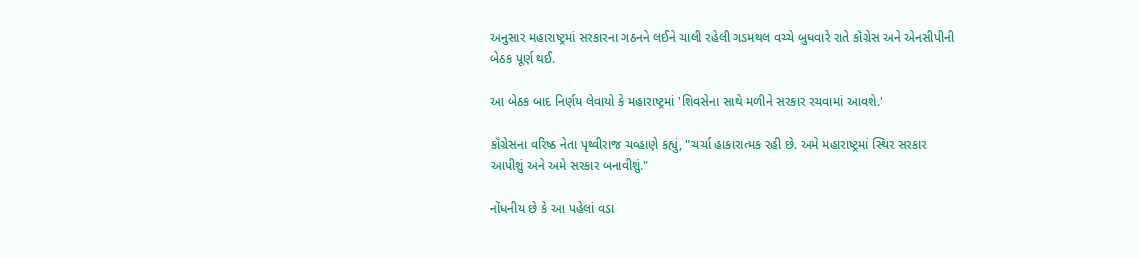અનુસાર મહારાષ્ટ્રમાં સરકારના ગઠનને લઈને ચાલી રહેલી ગડમથલ વચ્ચે બુધવારે રાતે કૉંગ્રેસ અને એનસીપીની બેઠક પૂર્ણ થઈ.

આ બેઠક બાદ નિર્ણય લેવાયો કે મહારાષ્ટ્રમાં 'શિવસેના સાથે મળીને સરકાર રચવામાં આવશે.'

કૉંગ્રેસના વરિષ્ઠ નેતા પૃથ્વીરાજ ચવ્હાણે કહ્યું, "ચર્ચા હાકારાત્મક રહી છે. અમે મહારાષ્ટ્રમાં સ્થિર સરકાર આપીશું અને અમે સરકાર બનાવીશું."

નોંધનીય છે કે આ પહેલાં વડા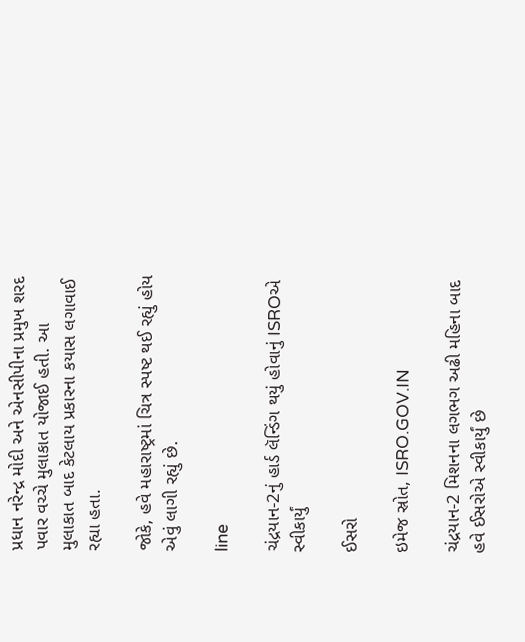પ્રધાન નરેન્દ્ર મોદી અને એનસીપીના પ્રમુખ શરદ પવાર વચ્ચે મુલાકાત યોજાઈ હતી. આ મુલાકાત બાદ કેટલાય પ્રકારના કયાસ લગાવાઈ રહ્યા હતા.

જોકે, હવે મહારાષ્ટ્રમાં ચિત્ર સ્પષ્ટ થઈ રહ્યું હોય એવું લાગી રહ્યું છે.

line

ચંદ્રયાન-2નું હાર્ડ લૅન્ડિંગ થયું હોવાનું ISROએ સ્વીકાર્યું

ઈસરો

ઇમેજ સ્રોત, ISRO.GOV.IN

ચંદ્રયાન-2 મિશનના લગભગ અઢી મહિના બાદ હવે ઈસરોએ સ્વીકાર્યું છે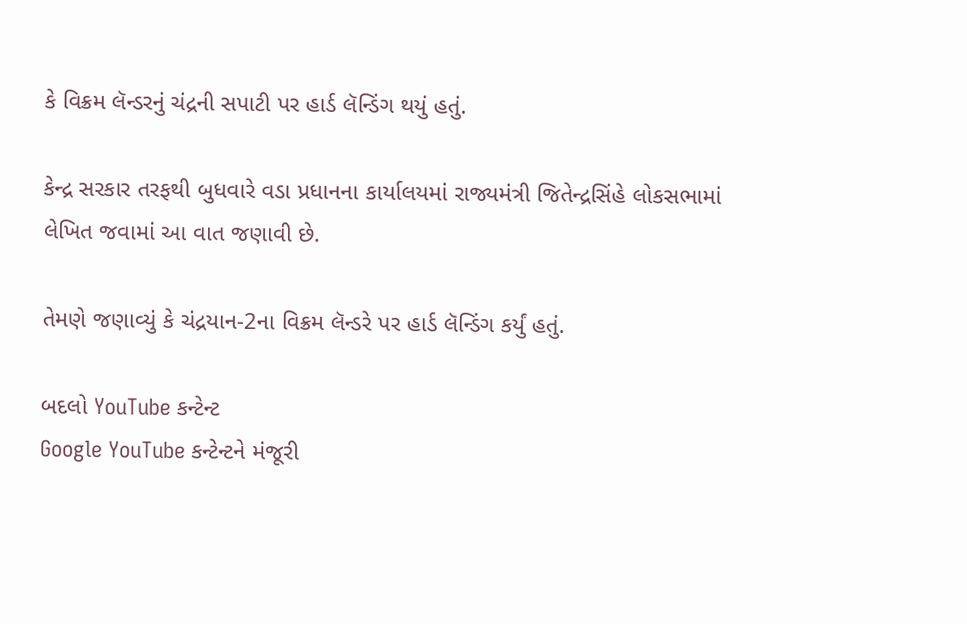કે વિક્રમ લૅન્ડરનું ચંદ્રની સપાટી પર હાર્ડ લૅન્ડિંગ થયું હતું.

કેન્દ્ર સરકાર તરફથી બુધવારે વડા પ્રધાનના કાર્યાલયમાં રાજ્યમંત્રી જિતેન્દ્રસિંહે લોકસભામાં લેખિત જવામાં આ વાત જણાવી છે.

તેમણે જણાવ્યું કે ચંદ્રયાન-2ના વિક્રમ લૅન્ડરે પર હાર્ડ લૅન્ડિંગ કર્યું હતું.

બદલો YouTube કન્ટેન્ટ
Google YouTube કન્ટેન્ટને મંજૂરી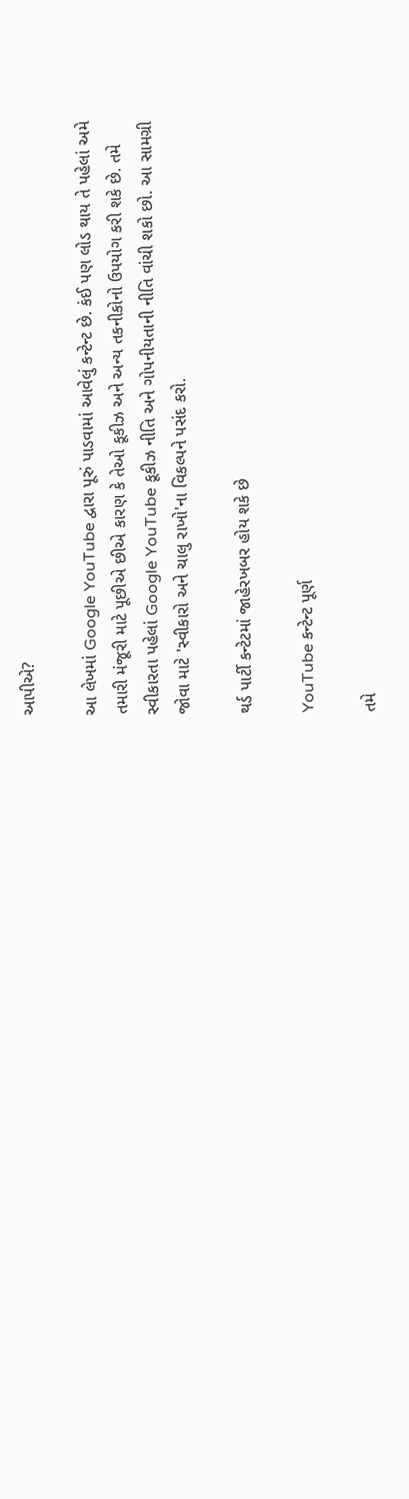આપીએ?

આ લેખમાં Google YouTube દ્વારા પૂરું પાડવામાં આવેલું કન્ટેન્ટ છે. કંઈ પણ લોડ થાય તે પહેલાં અમે તમારી મંજૂરી માટે પૂછીએ છીએ કારણ કે તેઓ કૂકીઝ અને અન્ય તકનીકોનો ઉપયોગ કરી શકે છે. તમે સ્વીકારતા પહેલાં Google YouTube કૂકીઝ નીતિ અને ગોપનીયતાની નીતિ વાંચી શકો છો. આ સામગ્રી જોવા માટે 'સ્વીકારો અને ચાલુ રાખો'ના વિકલ્પને પસંદ કરો.

થર્ડ પાર્ટી કન્ટેટમાં જાહેરખબર હોય શકે છે

YouTube કન્ટેન્ટ પૂર્ણ

તમે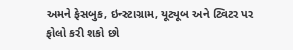અમને ફેસબુક, ઇન્સ્ટાગ્રામ, યૂટ્યૂબ અને ટ્વિટર પર ફોલો કરી શકો છો